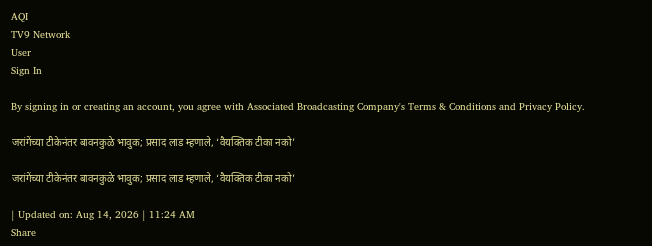AQI
TV9 Network
User
Sign In

By signing in or creating an account, you agree with Associated Broadcasting Company's Terms & Conditions and Privacy Policy.

जरांगेंच्या टीकेनंतर बावनकुळे भावुक; प्रसाद लाड म्हणाले, ‘वैयक्तिक टीका नको’

जरांगेंच्या टीकेनंतर बावनकुळे भावुक; प्रसाद लाड म्हणाले, ‘वैयक्तिक टीका नको’

| Updated on: Aug 14, 2026 | 11:24 AM
Share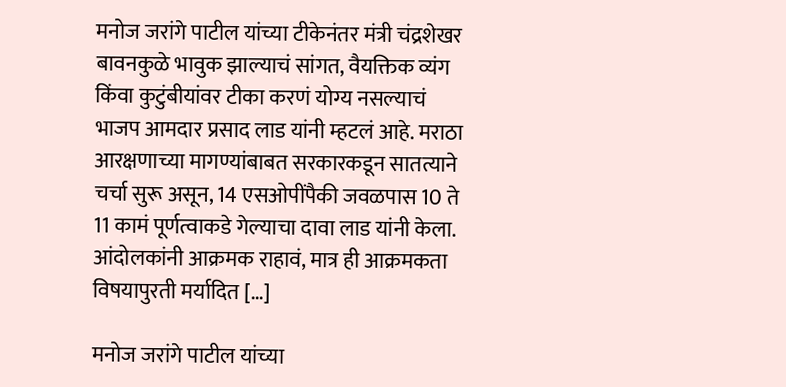मनोज जरांगे पाटील यांच्या टीकेनंतर मंत्री चंद्रशेखर बावनकुळे भावुक झाल्याचं सांगत, वैयक्तिक व्यंग किंवा कुटुंबीयांवर टीका करणं योग्य नसल्याचं भाजप आमदार प्रसाद लाड यांनी म्हटलं आहे. मराठा आरक्षणाच्या मागण्यांबाबत सरकारकडून सातत्याने चर्चा सुरू असून, 14 एसओपींपैकी जवळपास 10 ते 11 कामं पूर्णत्वाकडे गेल्याचा दावा लाड यांनी केला. आंदोलकांनी आक्रमक राहावं, मात्र ही आक्रमकता विषयापुरती मर्यादित […]

मनोज जरांगे पाटील यांच्या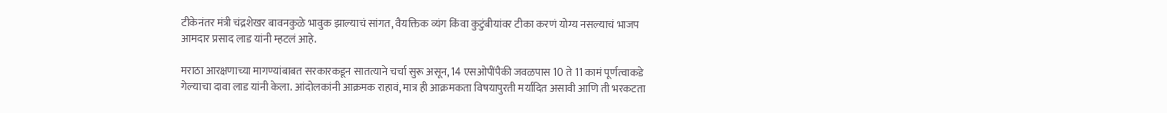टीकेनंतर मंत्री चंद्रशेखर बावनकुळे भावुक झाल्याचं सांगत, वैयक्तिक व्यंग किंवा कुटुंबीयांवर टीका करणं योग्य नसल्याचं भाजप आमदार प्रसाद लाड यांनी म्हटलं आहे.

मराठा आरक्षणाच्या मागण्यांबाबत सरकारकडून सातत्याने चर्चा सुरू असून, 14 एसओपींपैकी जवळपास 10 ते 11 कामं पूर्णत्वाकडे गेल्याचा दावा लाड यांनी केला. आंदोलकांनी आक्रमक राहावं, मात्र ही आक्रमकता विषयापुरती मर्यादित असावी आणि ती भरकटता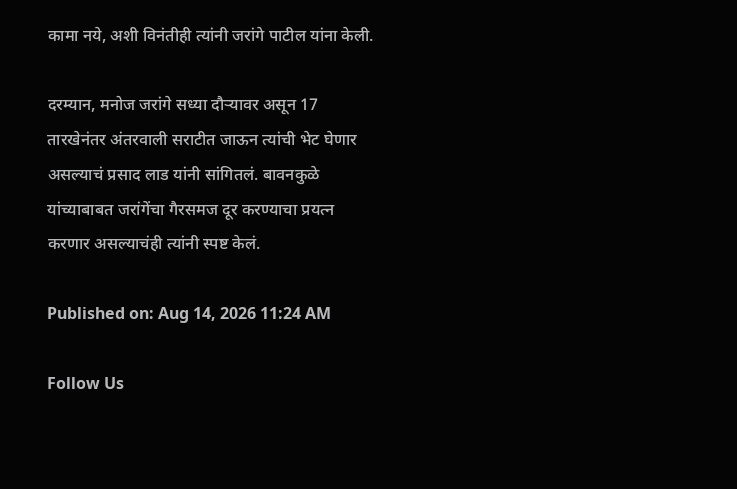कामा नये, अशी विनंतीही त्यांनी जरांगे पाटील यांना केली.

दरम्यान, मनोज जरांगे सध्या दौऱ्यावर असून 17 तारखेनंतर अंतरवाली सराटीत जाऊन त्यांची भेट घेणार असल्याचं प्रसाद लाड यांनी सांगितलं. बावनकुळे यांच्याबाबत जरांगेंचा गैरसमज दूर करण्याचा प्रयत्न करणार असल्याचंही त्यांनी स्पष्ट केलं.

Published on: Aug 14, 2026 11:24 AM

Follow Us